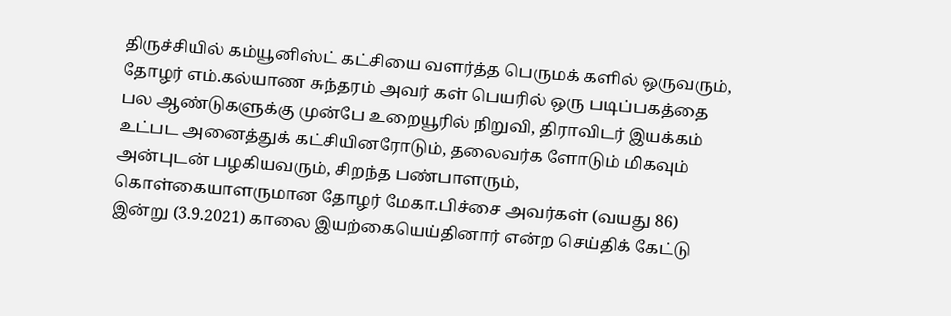திருச்சியில் கம்யூனிஸ்ட் கட்சியை வளர்த்த பெருமக் களில் ஒருவரும், தோழர் எம்.கல்யாண சுந்தரம் அவர் கள் பெயரில் ஒரு படிப்பகத்தை பல ஆண்டுகளுக்கு முன்பே உறையூரில் நிறுவி, திராவிடர் இயக்கம் உட்பட அனைத்துக் கட்சியினரோடும், தலைவர்க ளோடும் மிகவும் அன்புடன் பழகியவரும், சிறந்த பண்பாளரும், கொள்கையாளருமான தோழர் மேகா.பிச்சை அவர்கள் (வயது 86) இன்று (3.9.2021) காலை இயற்கையெய்தினார் என்ற செய்திக் கேட்டு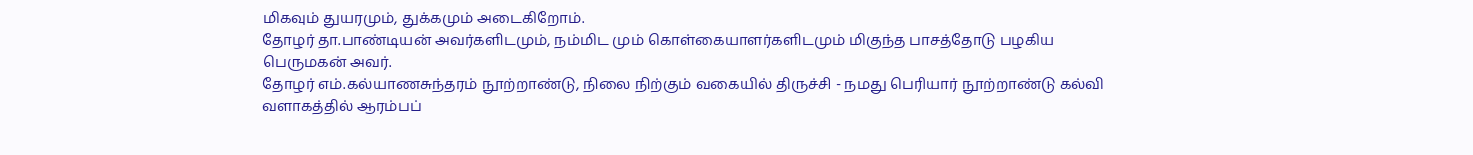மிகவும் துயரமும், துக்கமும் அடைகிறோம்.
தோழர் தா.பாண்டியன் அவர்களிடமும், நம்மிட மும் கொள்கையாளர்களிடமும் மிகுந்த பாசத்தோடு பழகிய பெருமகன் அவர்.
தோழர் எம்.கல்யாணசுந்தரம் நூற்றாண்டு, நிலை நிற்கும் வகையில் திருச்சி - நமது பெரியார் நூற்றாண்டு கல்வி வளாகத்தில் ஆரம்பப்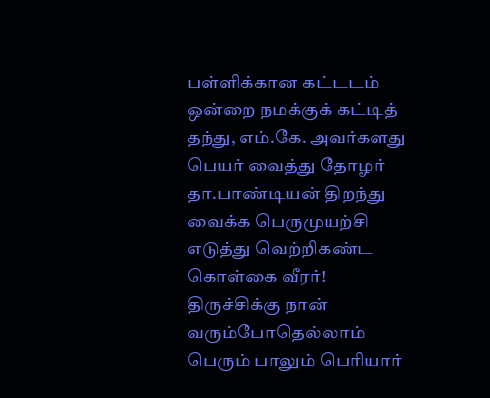பள்ளிக்கான கட்டடம் ஒன்றை நமக்குக் கட்டித் தந்து, எம்.கே. அவர்களது பெயர் வைத்து தோழர் தா.பாண்டியன் திறந்து வைக்க பெருமுயற்சி எடுத்து வெற்றிகண்ட கொள்கை வீரர்!
திருச்சிக்கு நான் வரும்போதெல்லாம் பெரும் பாலும் பெரியார்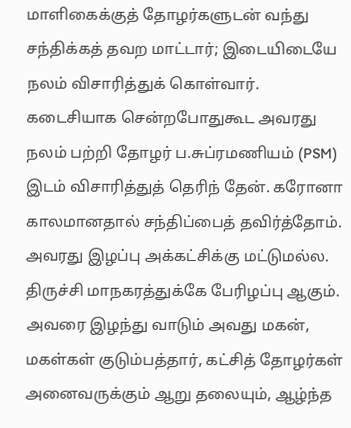மாளிகைக்குத் தோழர்களுடன் வந்து சந்திக்கத் தவற மாட்டார்; இடையிடையே நலம் விசாரித்துக் கொள்வார்.
கடைசியாக சென்றபோதுகூட அவரது நலம் பற்றி தோழர் ப.சுப்ரமணியம் (PSM) இடம் விசாரித்துத் தெரிந் தேன். கரோனா காலமானதால் சந்திப்பைத் தவிர்த்தோம்.
அவரது இழப்பு அக்கட்சிக்கு மட்டுமல்ல. திருச்சி மாநகரத்துக்கே பேரிழப்பு ஆகும்.
அவரை இழந்து வாடும் அவது மகன், மகள்கள் குடும்பத்தார், கட்சித் தோழர்கள் அனைவருக்கும் ஆறு தலையும், ஆழ்ந்த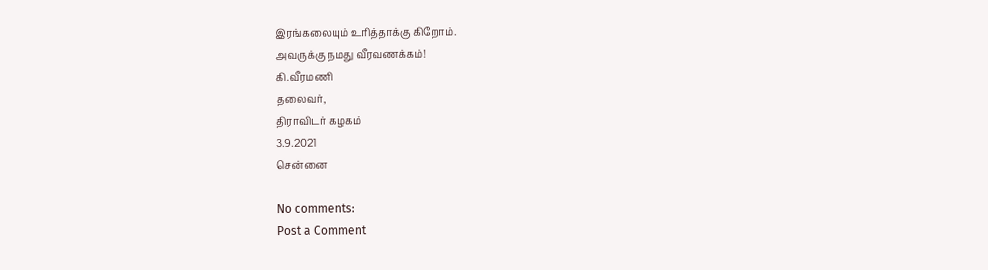இரங்கலையும் உரித்தாக்கு கிறோம்.
அவருக்கு நமது வீரவணக்கம்!
கி.வீரமணி
தலைவர்,
திராவிடர் கழகம்
3.9.2021
சென்னை

No comments:
Post a Comment